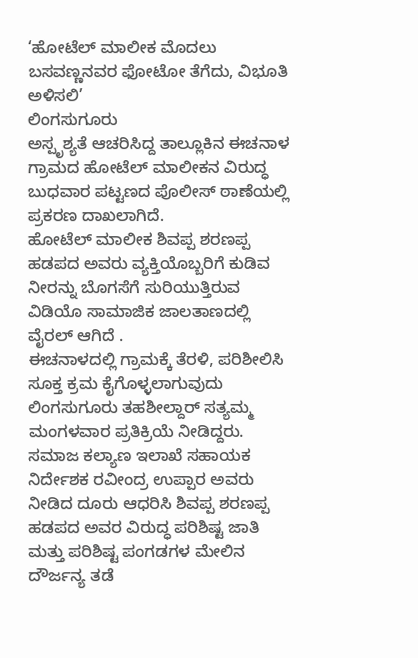‘ಹೋಟೆಲ್ ಮಾಲೀಕ ಮೊದಲು ಬಸವಣ್ಣನವರ ಫೋಟೋ ತೆಗೆದು, ವಿಭೂತಿ ಅಳಿಸಲಿ’
ಲಿಂಗಸುಗೂರು
ಅಸ್ಪೃಶ್ಯತೆ ಆಚರಿಸಿದ್ದ ತಾಲ್ಲೂಕಿನ ಈಚನಾಳ ಗ್ರಾಮದ ಹೋಟೆಲ್ ಮಾಲೀಕನ ವಿರುದ್ಧ ಬುಧವಾರ ಪಟ್ಟಣದ ಪೊಲೀಸ್ ಠಾಣೆಯಲ್ಲಿ ಪ್ರಕರಣ ದಾಖಲಾಗಿದೆ.
ಹೋಟೆಲ್ ಮಾಲೀಕ ಶಿವಪ್ಪ ಶರಣಪ್ಪ ಹಡಪದ ಅವರು ವ್ಯಕ್ತಿಯೊಬ್ಬರಿಗೆ ಕುಡಿವ ನೀರನ್ನು ಬೊಗಸೆಗೆ ಸುರಿಯುತ್ತಿರುವ ವಿಡಿಯೊ ಸಾಮಾಜಿಕ ಜಾಲತಾಣದಲ್ಲಿ ವೈರಲ್ ಆಗಿದೆ .
ಈಚನಾಳದಲ್ಲಿ ಗ್ರಾಮಕ್ಕೆ ತೆರಳಿ, ಪರಿಶೀಲಿಸಿ ಸೂಕ್ತ ಕ್ರಮ ಕೈಗೊಳ್ಳಲಾಗುವುದು ಲಿಂಗಸುಗೂರು ತಹಶೀಲ್ದಾರ್ ಸತ್ಯಮ್ಮ ಮಂಗಳವಾರ ಪ್ರತಿಕ್ರಿಯೆ ನೀಡಿದ್ದರು.
ಸಮಾಜ ಕಲ್ಯಾಣ ಇಲಾಖೆ ಸಹಾಯಕ ನಿರ್ದೇಶಕ ರವೀಂದ್ರ ಉಪ್ಪಾರ ಅವರು ನೀಡಿದ ದೂರು ಆಧರಿಸಿ ಶಿವಪ್ಪ ಶರಣಪ್ಪ ಹಡಪದ ಅವರ ವಿರುದ್ಧ ಪರಿಶಿಷ್ಟ ಜಾತಿ ಮತ್ತು ಪರಿಶಿಷ್ಟ ಪಂಗಡಗಳ ಮೇಲಿನ ದೌರ್ಜನ್ಯ ತಡೆ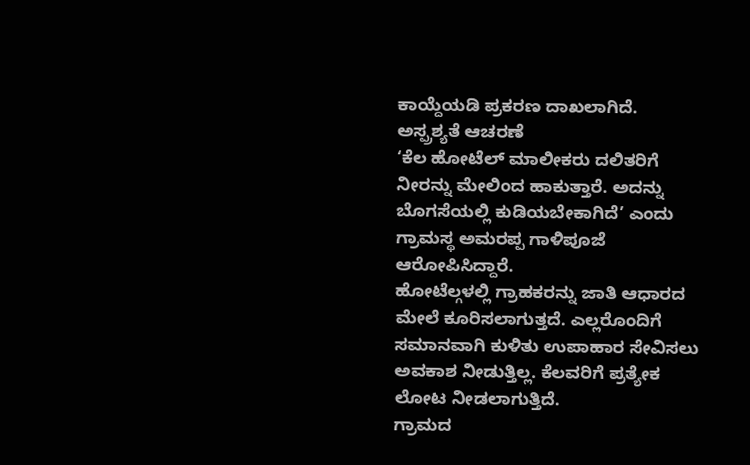ಕಾಯ್ದೆಯಡಿ ಪ್ರಕರಣ ದಾಖಲಾಗಿದೆ.
ಅಸ್ಪ್ರಶ್ಯತೆ ಆಚರಣೆ
‘ಕೆಲ ಹೋಟೆಲ್ ಮಾಲೀಕರು ದಲಿತರಿಗೆ ನೀರನ್ನು ಮೇಲಿಂದ ಹಾಕುತ್ತಾರೆ. ಅದನ್ನು ಬೊಗಸೆಯಲ್ಲಿ ಕುಡಿಯಬೇಕಾಗಿದೆ’ ಎಂದು ಗ್ರಾಮಸ್ಥ ಅಮರಪ್ಪ ಗಾಳಿಪೂಜೆ ಆರೋಪಿಸಿದ್ದಾರೆ.
ಹೋಟೆಲ್ಗಳಲ್ಲಿ ಗ್ರಾಹಕರನ್ನು ಜಾತಿ ಆಧಾರದ ಮೇಲೆ ಕೂರಿಸಲಾಗುತ್ತದೆ. ಎಲ್ಲರೊಂದಿಗೆ ಸಮಾನವಾಗಿ ಕುಳಿತು ಉಪಾಹಾರ ಸೇವಿಸಲು ಅವಕಾಶ ನೀಡುತ್ತಿಲ್ಲ. ಕೆಲವರಿಗೆ ಪ್ರತ್ಯೇಕ ಲೋಟ ನೀಡಲಾಗುತ್ತಿದೆ.
ಗ್ರಾಮದ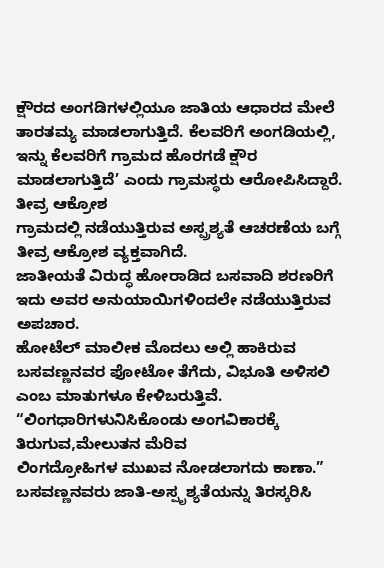ಕ್ಷೌರದ ಅಂಗಡಿಗಳಲ್ಲಿಯೂ ಜಾತಿಯ ಆಧಾರದ ಮೇಲೆ ತಾರತಮ್ಯ ಮಾಡಲಾಗುತ್ತಿದೆ. ಕೆಲವರಿಗೆ ಅಂಗಡಿಯಲ್ಲಿ, ಇನ್ನು ಕೆಲವರಿಗೆ ಗ್ರಾಮದ ಹೊರಗಡೆ ಕ್ಷೌರ ಮಾಡಲಾಗುತ್ತಿದೆ’ ಎಂದು ಗ್ರಾಮಸ್ಥರು ಆರೋಪಿಸಿದ್ದಾರೆ.
ತೀವ್ರ ಆಕ್ರೋಶ
ಗ್ರಾಮದಲ್ಲಿ ನಡೆಯುತ್ತಿರುವ ಅಸ್ಪ್ರಶ್ಯತೆ ಆಚರಣೆಯ ಬಗ್ಗೆ ತೀವ್ರ ಆಕ್ರೋಶ ವ್ಯಕ್ತವಾಗಿದೆ.
ಜಾತೀಯತೆ ವಿರುದ್ಧ ಹೋರಾಡಿದ ಬಸವಾದಿ ಶರಣರಿಗೆ ಇದು ಅವರ ಅನುಯಾಯಿಗಳಿಂದಲೇ ನಡೆಯುತ್ತಿರುವ ಅಪಚಾರ.
ಹೋಟೆಲ್ ಮಾಲೀಕ ಮೊದಲು ಅಲ್ಲಿ ಹಾಕಿರುವ ಬಸವಣ್ಣನವರ ಫೋಟೋ ತೆಗೆದು, ವಿಭೂತಿ ಅಳಿಸಲಿ ಎಂಬ ಮಾತುಗಳೂ ಕೇಳಿಬರುತ್ತಿವೆ.
“ಲಿಂಗಧಾರಿಗಳುನಿಸಿಕೊಂಡು ಅಂಗವಿಕಾರಕ್ಕೆ ತಿರುಗುವ,ಮೇಲುತನ ಮೆರಿವ
ಲಿಂಗದ್ರೋಹಿಗಳ ಮುಖವ ನೋಡಲಾಗದು ಕಾಣಾ.”
ಬಸವಣ್ಣನವರು ಜಾತಿ-ಅಸ್ಪೃಶ್ಯತೆಯನ್ನು ತಿರಸ್ಕರಿಸಿ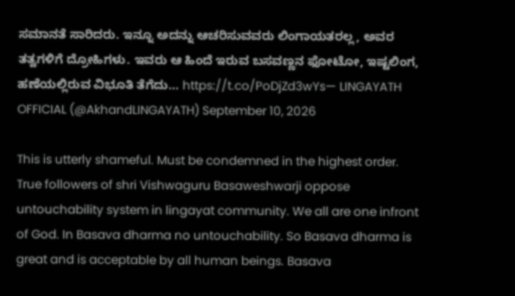ಸಮಾನತೆ ಸಾರಿದರು. ಇನ್ನೂ ಅದನ್ನು ಆಚರಿಸುವವರು ಲಿಂಗಾಯತರಲ್ಲ, ಅವರ ತತ್ವಗಳಿಗೆ ದ್ರೋಹಿಗಳು. ಇವರು ಆ ಹಿಂದೆ ಇರುವ ಬಸವಣ್ಣನ ಫೋಟೋ, ಇಷ್ಟಲಿಂಗ, ಹಣೆಯಲ್ಲಿರುವ ವಿಭೂತಿ ತೆಗೆದು… https://t.co/PoDjZd3wYs— LINGAYATH OFFICIAL (@AkhandLINGAYATH) September 10, 2026

This is utterly shameful. Must be condemned in the highest order.
True followers of shri Vishwaguru Basaweshwarji oppose untouchability system in lingayat community. We all are one infront of God. In Basava dharma no untouchability. So Basava dharma is great and is acceptable by all human beings. Basava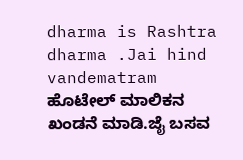dharma is Rashtra dharma .Jai hind vandematram
ಹೊಟೇಲ್ ಮಾಲಿಕನ ಖಂಡನೆ ಮಾಡಿ.ಜೈ ಬಸವ